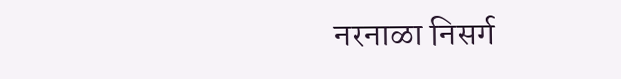नरनाळा निसर्ग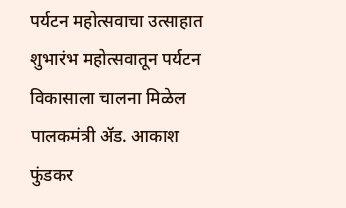पर्यटन महोत्सवाचा उत्साहात शुभारंभ महोत्सवातून पर्यटन विकासाला चालना मिळेल पालकमंत्री ॲड. आकाश फुंडकर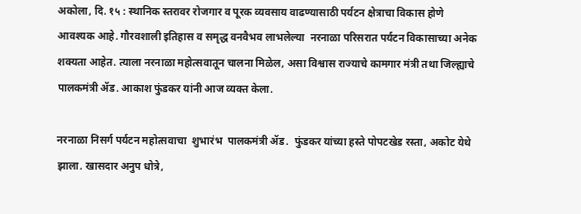अकोला, दि. १५ : स्थानिक स्तरावर रोजगार व पूरक व्यवसाय वाढण्यासाठी पर्यटन क्षेत्राचा विकास होणे आवश्यक आहे. गौरवशाली इतिहास व समृद्ध वनवैभव लाभलेल्या  नरनाळा परिसरात पर्यटन विकासाच्या अनेक शक्यता आहेत. त्याला नरनाळा महोत्सवातून चालना मिळेल, असा विश्वास राज्याचे कामगार मंत्री तथा जिल्ह्याचे पालकमंत्री ॲड. आकाश फुंडकर यांनी आज व्यक्त केला.

नरनाळा निसर्ग पर्यटन महोत्सवाचा  शुभारंभ  पालकमंत्री ॲड.  फुंडकर यांच्या हस्ते पोपटखेड रस्ता, अकोट येथे झाला. खासदार अनुप धोत्रे,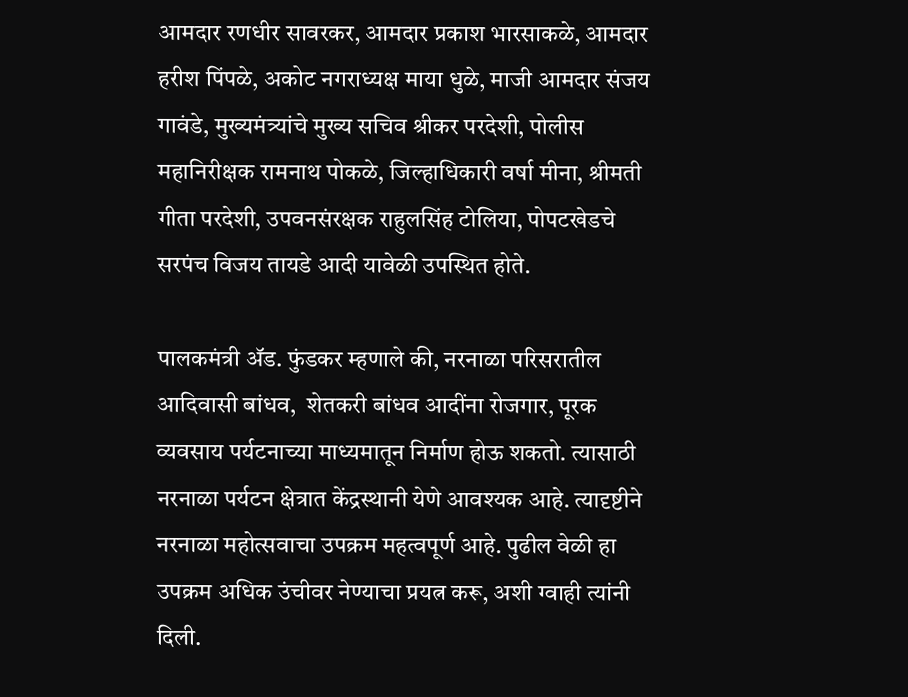आमदार रणधीर सावरकर, आमदार प्रकाश भारसाकळे, आमदार हरीश पिंपळे, अकोट नगराध्यक्ष माया धुळे, माजी आमदार संजय गावंडे, मुख्यमंत्र्यांचे मुख्य सचिव श्रीकर परदेशी, पोलीस महानिरीक्षक रामनाथ पोकळे, जिल्हाधिकारी वर्षा मीना, श्रीमती गीता परदेशी, उपवनसंरक्षक राहुलसिंह टोलिया, पोपटखेडचे सरपंच विजय तायडे आदी यावेळी उपस्थित होते.

पालकमंत्री ॲड. फुंडकर म्हणाले की, नरनाळा परिसरातील आदिवासी बांधव,  शेतकरी बांधव आदींना रोजगार, पूरक व्यवसाय पर्यटनाच्या माध्यमातून निर्माण होऊ शकतो. त्यासाठी नरनाळा पर्यटन क्षेत्रात केंद्रस्थानी येणे आवश्यक आहे. त्यादृष्टीने
नरनाळा महोत्सवाचा उपक्रम महत्वपूर्ण आहे. पुढील वेळी हा उपक्रम अधिक उंचीवर नेण्याचा प्रयत्न करू, अशी ग्वाही त्यांनी दिली.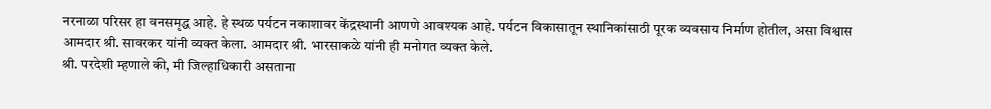नरनाळा परिसर हा वनसमृद्ध आहे. हे स्थळ पर्यटन नकाशावर केंद्रस्थानी आणणे आवश्यक आहे. पर्यटन विकासातून स्थानिकांसाठी पूरक व्यवसाय निर्माण होतील, असा विश्वास आमदार श्री. सावरकर यांनी व्यक्त केला. आमदार श्री. भारसाकळे यांनी ही मनोगत व्यक्त केले.
श्री. परदेशी म्हणाले की, मी जिल्हाधिकारी असताना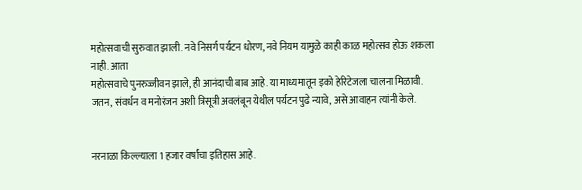महोत्सवाची सुरुवात झाली. नवे निसर्ग पर्यटन धोरण, नवे नियम यामुळे काही काळ महोत्सव होऊ शकला नाही. आता
महोत्सवाचे पुनरुज्जीवन झाले, ही आनंदाची बाब आहे. या माध्यमातून इको हेरिटेजला चालना मिळावी.
जतन, संवर्धन व मनोरंजन अशी त्रिसूत्री अवलंबून येथील पर्यटन पुढे न्यावे, असे आवाहन त्यांनी केले.


नरनाळा किल्ल्याला 1 हजार वर्षांचा इतिहास आहे.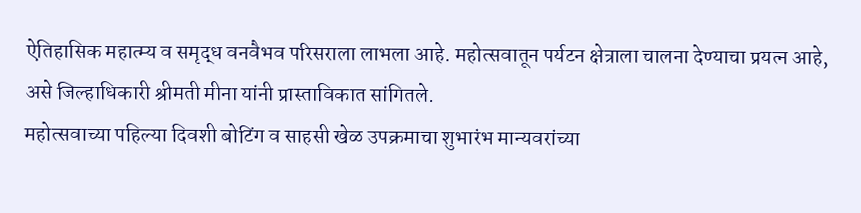ऐतिहासिक महात्म्य व समृद्ध वनवैभव परिसराला लाभला आहे. महोत्सवातून पर्यटन क्षेत्राला चालना देण्याचा प्रयत्न आहे, असे जिल्हाधिकारी श्रीमती मीना यांनी प्रास्ताविकात सांगितले.
महोत्सवाच्या पहिल्या दिवशी बोटिंग व साहसी खेळ उपक्रमाचा शुभारंभ मान्यवरांच्या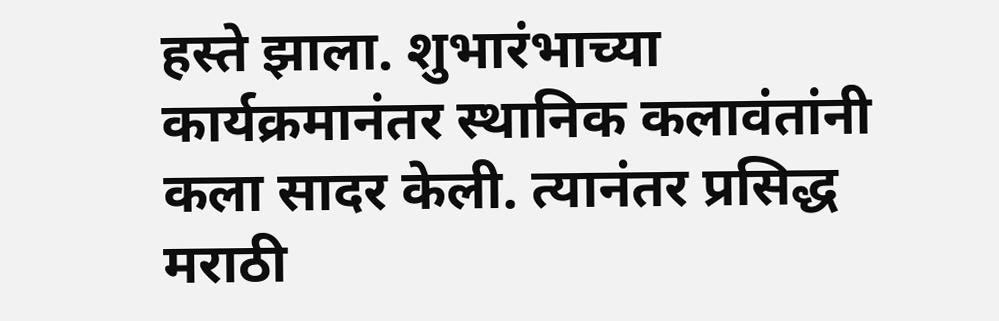हस्ते झाला. शुभारंभाच्या कार्यक्रमानंतर स्थानिक कलावंतांनी कला सादर केली. त्यानंतर प्रसिद्ध मराठी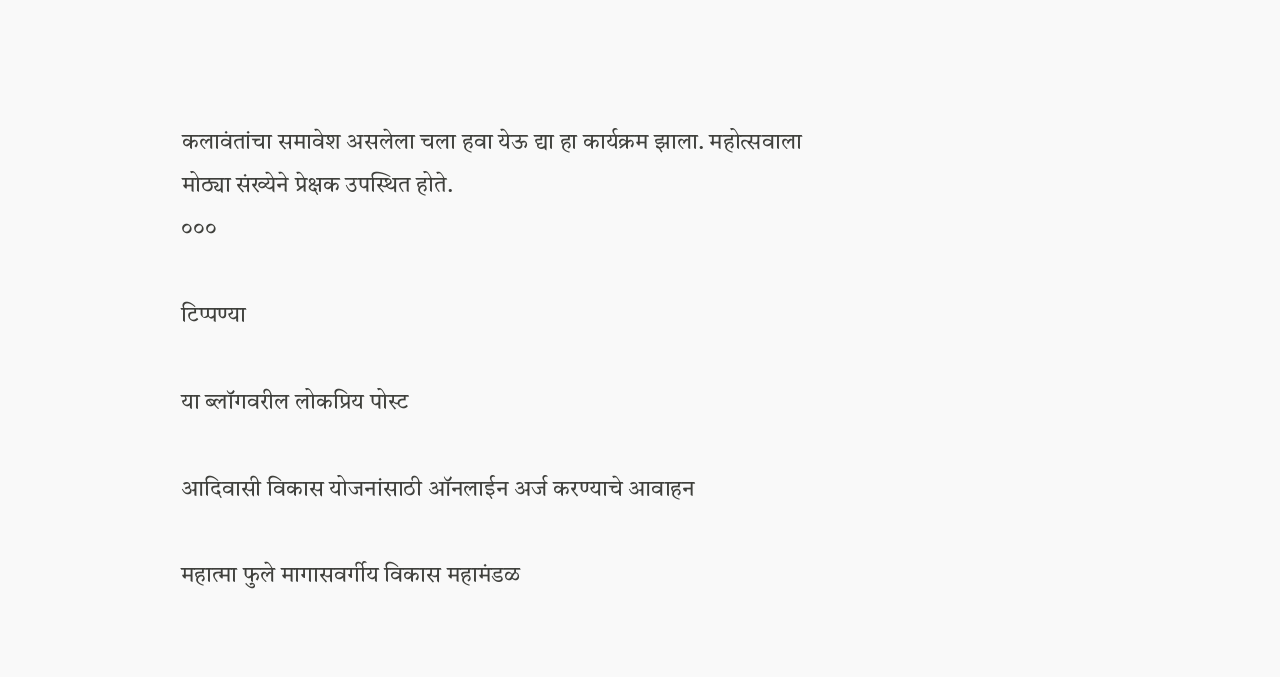कलावंतांचा समावेश असलेला चला हवा येऊ द्या हा कार्यक्रम झाला. महोत्सवाला मोठ्या संख्येने प्रेक्षक उपस्थित होते.
०००

टिप्पण्या

या ब्लॉगवरील लोकप्रिय पोस्ट

आदिवासी विकास योजनांसाठी ऑनलाईन अर्ज करण्याचे आवाहन

महात्मा फुले मागासवर्गीय विकास महामंडळ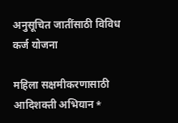अनुसूचित जातींसाठी विविध कर्ज योजना

महिला सक्षमीकरणासाठी आदिशक्ती अभियान*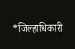*जिल्हाधिकारी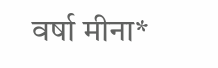वर्षा मीना*